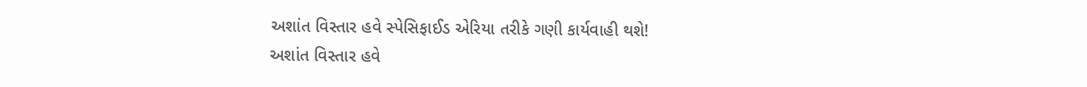અશાંત વિસ્તાર હવે સ્પેસિફાઈડ એરિયા તરીકે ગણી કાર્યવાહી થશે!
અશાંત વિસ્તાર હવે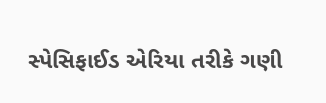સ્પેસિફાઈડ એરિયા તરીકે ગણી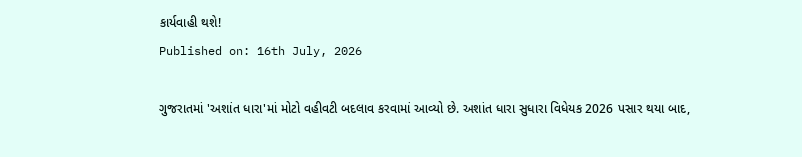કાર્યવાહી થશે!
Published on: 16th July, 2026

ગુજરાતમાં 'અશાંત ધારા'માં મોટો વહીવટી બદલાવ કરવામાં આવ્યો છે. અશાંત ધારા સુધારા વિધેયક 2026 પસાર થયા બાદ,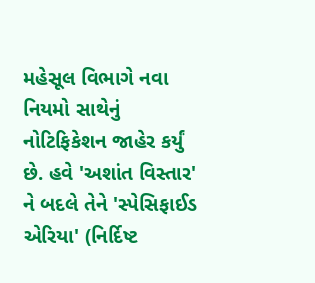મહેસૂલ વિભાગે નવા નિયમો સાથેનું નોટિફિકેશન જાહેર કર્યું છે. હવે 'અશાંત વિસ્તાર' ને બદલે તેને 'સ્પેસિફાઈડ એરિયા' (નિર્દિષ્ટ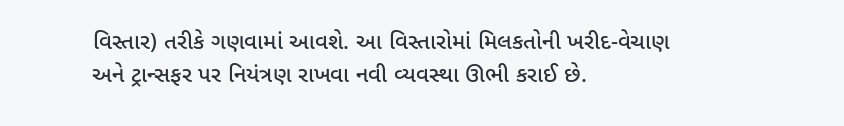વિસ્તાર) તરીકે ગણવામાં આવશે. આ વિસ્તારોમાં મિલકતોની ખરીદ-વેચાણ અને ટ્રાન્સફર પર નિયંત્રણ રાખવા નવી વ્યવસ્થા ઊભી કરાઈ છે.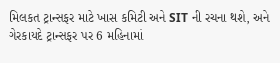મિલકત ટ્રાન્સફર માટે ખાસ કમિટી અને SIT ની રચના થશે, અને ગેરકાયદે ટ્રાન્સફર પર 6 મહિનામાં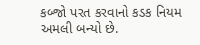કબ્જો પરત કરવાનો કડક નિયમ અમલી બન્યો છે.